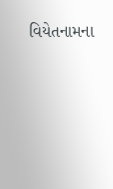વિયેતનામના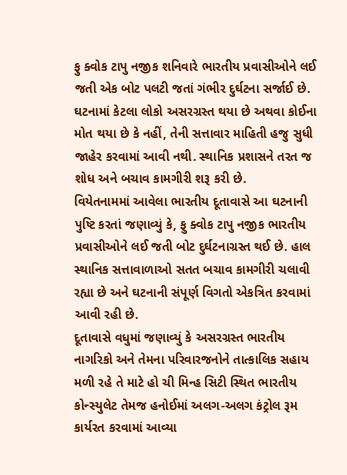ફુ ક્વોક ટાપુ નજીક શનિવારે ભારતીય પ્રવાસીઓને લઈ જતી એક બોટ પલટી જતાં ગંભીર દુર્ઘટના સર્જાઈ છે. ઘટનામાં કેટલા લોકો અસરગ્રસ્ત થયા છે અથવા કોઈના મોત થયા છે કે નહીં, તેની સત્તાવાર માહિતી હજુ સુધી જાહેર કરવામાં આવી નથી. સ્થાનિક પ્રશાસને તરત જ શોધ અને બચાવ કામગીરી શરૂ કરી છે.
વિયેતનામમાં આવેલા ભારતીય દૂતાવાસે આ ઘટનાની પુષ્ટિ કરતાં જણાવ્યું કે, ફુ ક્વોક ટાપુ નજીક ભારતીય પ્રવાસીઓને લઈ જતી બોટ દુર્ઘટનાગ્રસ્ત થઈ છે. હાલ સ્થાનિક સત્તાવાળાઓ સતત બચાવ કામગીરી ચલાવી રહ્યા છે અને ઘટનાની સંપૂર્ણ વિગતો એકત્રિત કરવામાં આવી રહી છે.
દૂતાવાસે વધુમાં જણાવ્યું કે અસરગ્રસ્ત ભારતીય નાગરિકો અને તેમના પરિવારજનોને તાત્કાલિક સહાય મળી રહે તે માટે હો ચી મિન્હ સિટી સ્થિત ભારતીય કોન્સ્યુલેટ તેમજ હનોઈમાં અલગ-અલગ કંટ્રોલ રૂમ કાર્યરત કરવામાં આવ્યા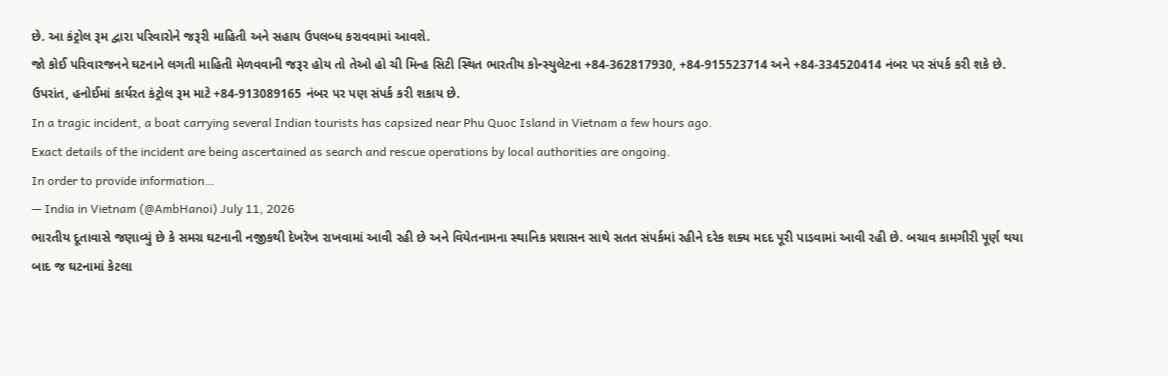છે. આ કંટ્રોલ રૂમ દ્વારા પરિવારોને જરૂરી માહિતી અને સહાય ઉપલબ્ધ કરાવવામાં આવશે.
જો કોઈ પરિવારજનને ઘટનાને લગતી માહિતી મેળવવાની જરૂર હોય તો તેઓ હો ચી મિન્હ સિટી સ્થિત ભારતીય કોન્સ્યુલેટના +84-362817930, +84-915523714 અને +84-334520414 નંબર પર સંપર્ક કરી શકે છે. ઉપરાંત, હનોઈમાં કાર્યરત કંટ્રોલ રૂમ માટે +84-913089165 નંબર પર પણ સંપર્ક કરી શકાય છે.
In a tragic incident, a boat carrying several Indian tourists has capsized near Phu Quoc Island in Vietnam a few hours ago.
Exact details of the incident are being ascertained as search and rescue operations by local authorities are ongoing.
In order to provide information…
— India in Vietnam (@AmbHanoi) July 11, 2026
ભારતીય દૂતાવાસે જણાવ્યું છે કે સમગ્ર ઘટનાની નજીકથી દેખરેખ રાખવામાં આવી રહી છે અને વિયેતનામના સ્થાનિક પ્રશાસન સાથે સતત સંપર્કમાં રહીને દરેક શક્ય મદદ પૂરી પાડવામાં આવી રહી છે. બચાવ કામગીરી પૂર્ણ થયા બાદ જ ઘટનામાં કેટલા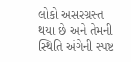લોકો અસરગ્રસ્ત થયા છે અને તેમની સ્થિતિ અંગેની સ્પષ્ટ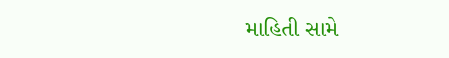માહિતી સામે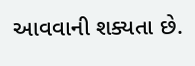આવવાની શક્યતા છે.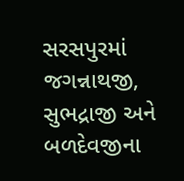સરસપુરમાં જગન્નાથજી, સુભદ્રાજી અને બળદેવજીના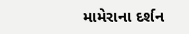મામેરાના દર્શન